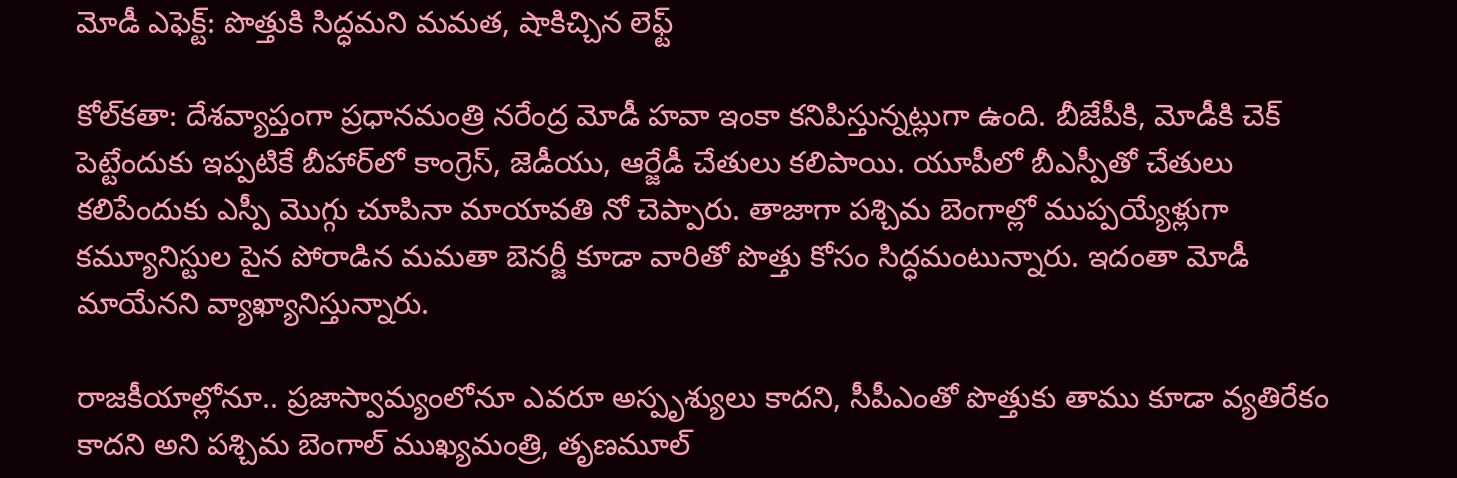మోడీ ఎఫెక్ట్: పొత్తుకి సిద్ధమని మమత, షాకిచ్చిన లెఫ్ట్

కోల్‌కతా: దేశవ్యాప్తంగా ప్రధానమంత్రి నరేంద్ర మోడీ హవా ఇంకా కనిపిస్తున్నట్లుగా ఉంది. బీజేపీకి, మోడీకి చెక్ పెట్టేందుకు ఇప్పటికే బీహార్‌లో కాంగ్రెస్, జెడీయు, ఆర్జేడీ చేతులు కలిపాయి. యూపీలో బీఎస్పీతో చేతులు కలిపేందుకు ఎస్పీ మొగ్గు చూపినా మాయావతి నో చెప్పారు. తాజాగా పశ్చిమ బెంగాల్లో ముప్పయ్యేళ్లుగా కమ్యూనిస్టుల పైన పోరాడిన మమతా బెనర్జీ కూడా వారితో పొత్తు కోసం సిద్ధమంటున్నారు. ఇదంతా మోడీ మాయేనని వ్యాఖ్యానిస్తున్నారు.

రాజకీయాల్లోనూ.. ప్రజాస్వామ్యంలోనూ ఎవరూ అస్పృశ్యులు కాదని, సీపీఎంతో పొత్తుకు తాము కూడా వ్యతిరేకం కాదని అని పశ్చిమ బెంగాల్‌ ముఖ్యమంత్రి, తృణమూల్‌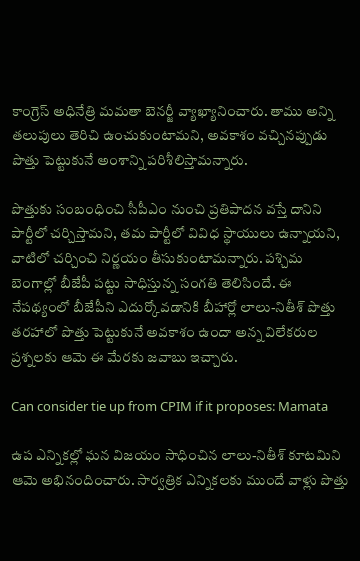కాంగ్రెస్‌ అధినేత్రి మమతా బెనర్జీ వ్యాఖ్యానించారు. తాము అన్ని తలుపులు తెరిచి ఉంచుకుంటామని, అవకాశం వచ్చినప్పుడు పొత్తు పెట్టుకునే అంశాన్ని పరిశీలిస్తామన్నారు.

పొత్తుకు సంబంధించి సీపీఎం నుంచి ప్రతిపాదన వస్తే దానిని పార్టీలో చర్చిస్తామని, తమ పార్టీలో వివిధ స్థాయులు ఉన్నాయని, వాటిలో చర్చించి నిర్ణయం తీసుకుంటామన్నారు. పశ్చిమ బెంగాల్లో బీజేపీ పట్టు సాధిస్తున్న సంగతి తెలిసిందే. ఈ నేపథ్యంలో బీజేపీని ఎదుర్కోవడానికి బీహార్లో లాలు-నితీశ్‌ పొత్తు తరహాలో పొత్తు పెట్టుకునే అవకాశం ఉందా అన్న విలేకరుల ప్రశ్నలకు ఆమె ఈ మేరకు జవాబు ఇచ్చారు.

Can consider tie up from CPIM if it proposes: Mamata

ఉప ఎన్నికల్లో ఘన విజయం సాధించిన లాలు-నితీశ్‌ కూటమిని ఆమె అభినందించారు. సార్వత్రిక ఎన్నికలకు ముందే వాళ్లు పొత్తు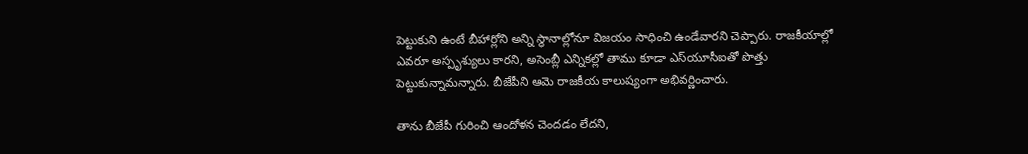పెట్టుకుని ఉంటే బీహార్లోని అన్ని స్థానాల్లోనూ విజయం సాధించి ఉండేవారని చెప్పారు. రాజకీయాల్లో ఎవరూ అస్పృశ్యులు కారని, అసెంబ్లీ ఎన్నికల్లో తాము కూడా ఎస్‌యూసీఐతో పొత్తు పెట్టుకున్నామన్నారు. బీజేపీని ఆమె రాజకీయ కాలుష్యంగా అభివర్ణించారు.

తాను బీజేపీ గురించి ఆందోళన చెందడం లేదని,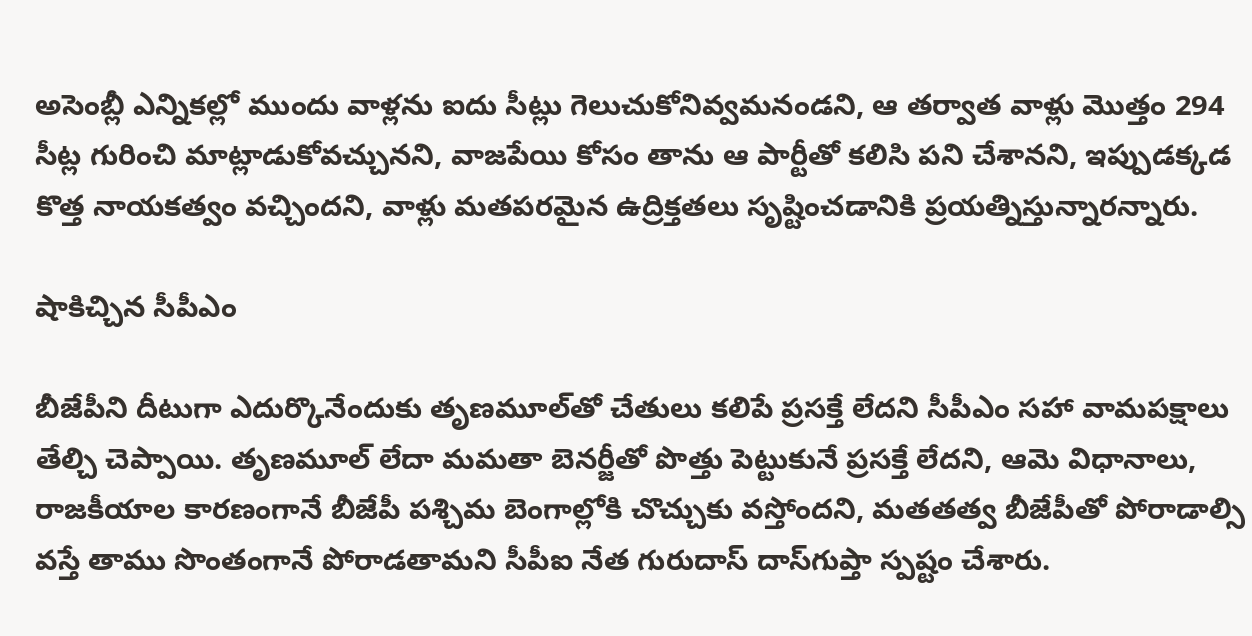అసెంబ్లీ ఎన్నికల్లో ముందు వాళ్లను ఐదు సీట్లు గెలుచుకోనివ్వమనండని, ఆ తర్వాత వాళ్లు మొత్తం 294 సీట్ల గురించి మాట్లాడుకోవచ్చునని, వాజపేయి కోసం తాను ఆ పార్టీతో కలిసి పని చేశానని, ఇప్పుడక్కడ కొత్త నాయకత్వం వచ్చిందని, వాళ్లు మతపరమైన ఉద్రిక్తతలు సృష్టించడానికి ప్రయత్నిస్తున్నారన్నారు.

షాకిచ్చిన సీపీఎం

బీజేపీని దీటుగా ఎదుర్కొనేందుకు తృణమూల్‌తో చేతులు కలిపే ప్రసక్తే లేదని సీపీఎం సహా వామపక్షాలు తేల్చి చెప్పాయి. తృణమూల్‌ లేదా మమతా బెనర్జీతో పొత్తు పెట్టుకునే ప్రసక్తే లేదని, ఆమె విధానాలు, రాజకీయాల కారణంగానే బీజేపీ పశ్చిమ బెంగాల్లోకి చొచ్చుకు వస్తోందని, మతతత్వ బీజేపీతో పోరాడాల్సి వస్తే తాము సొంతంగానే పోరాడతామని సీపీఐ నేత గురుదాస్‌ దాస్‌గుప్తా స్పష్టం చేశారు.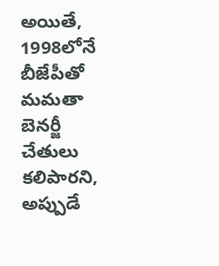అయితే, 1998లోనే బీజేపీతో మమతా బెనర్జీ చేతులు కలిపారని, అప్పుడే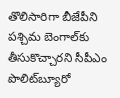తొలిసారిగా బీజేపీని పశ్చిమ బెంగాల్‌కు తీసుకొచ్చారని సీపీఎం పొలిట్‌బ్యూరో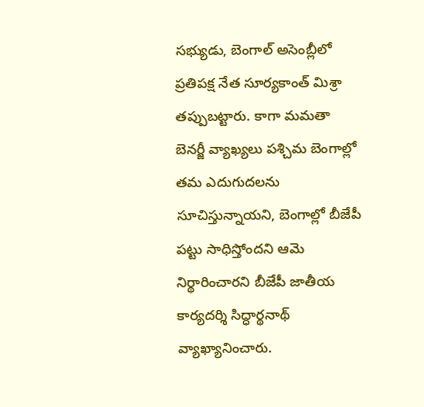సభ్యుడు, బెంగాల్‌ అసెంబ్లీలో ప్రతిపక్ష నేత సూర్యకాంత్‌ మిశ్రా తప్పుబట్టారు. కాగా మమతా బెనర్జీ వ్యాఖ్యలు పశ్చిమ బెంగాల్లో తమ ఎదుగుదలను సూచిస్తున్నాయని, బెంగాల్లో బీజేపీ పట్టు సాధిస్తోందని ఆమె నిర్థారించారని బీజేపీ జాతీయ కార్యదర్శి సిద్ధార్థనాథ్‌ వ్యాఖ్యానించారు.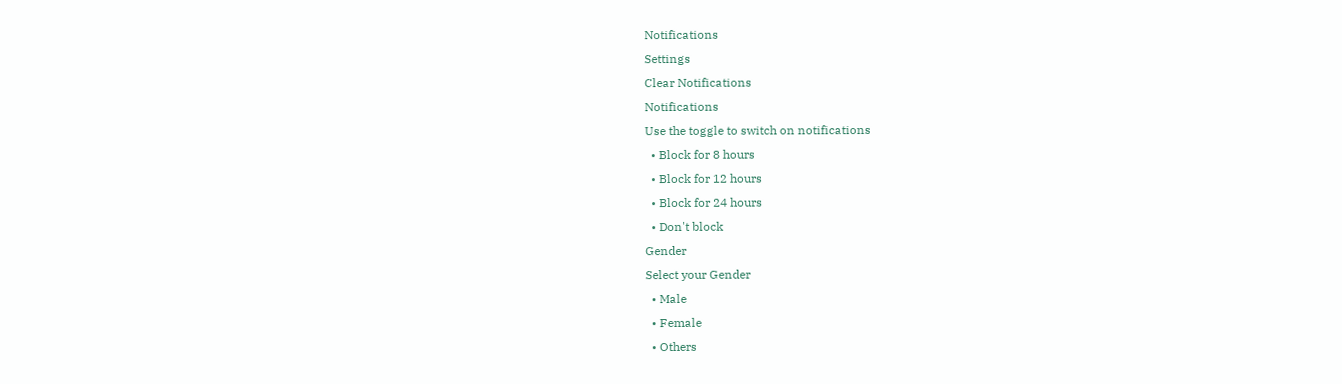Notifications
Settings
Clear Notifications
Notifications
Use the toggle to switch on notifications
  • Block for 8 hours
  • Block for 12 hours
  • Block for 24 hours
  • Don't block
Gender
Select your Gender
  • Male
  • Female
  • Others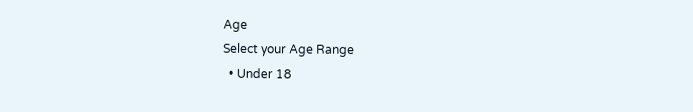Age
Select your Age Range
  • Under 18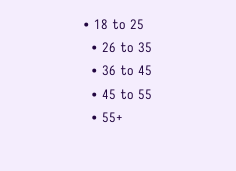• 18 to 25
  • 26 to 35
  • 36 to 45
  • 45 to 55
  • 55+